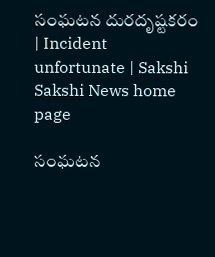సంఘటన దురదృష్టకరం | Incident unfortunate | Sakshi
Sakshi News home page

సంఘటన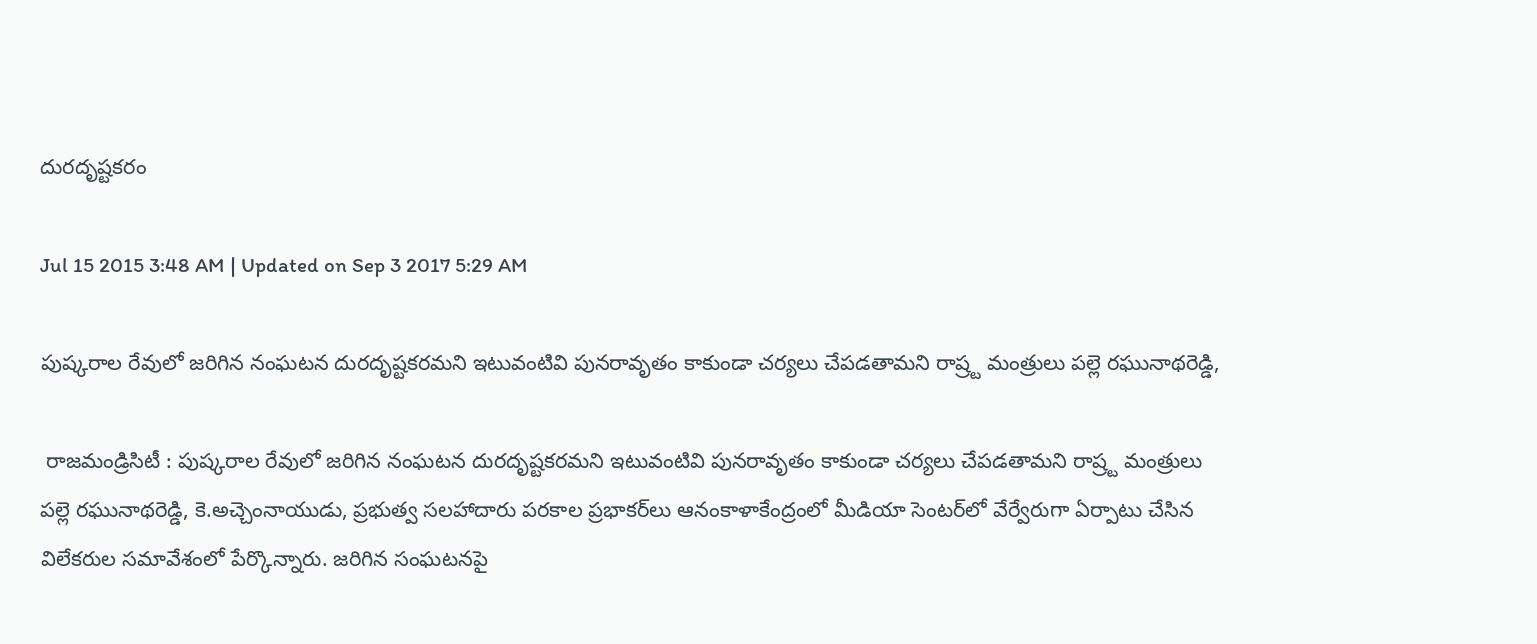దురదృష్టకరం

Jul 15 2015 3:48 AM | Updated on Sep 3 2017 5:29 AM

పుష్కరాల రేవులో జరిగిన నంఘటన దురదృష్టకరమని ఇటువంటివి పునరావృతం కాకుండా చర్యలు చేపడతామని రాష్ర్ట మంత్రులు పల్లె రఘునాథరెడ్డి,

 రాజమండ్రిసిటీ : పుష్కరాల రేవులో జరిగిన నంఘటన దురదృష్టకరమని ఇటువంటివి పునరావృతం కాకుండా చర్యలు చేపడతామని రాష్ర్ట మంత్రులు పల్లె రఘునాథరెడ్డి, కె.అచ్చెంనాయుడు, ప్రభుత్వ సలహాదారు పరకాల ప్రభాకర్‌లు ఆనంకాళాకేంద్రంలో మీడియా సెంటర్‌లో వేర్వేరుగా ఏర్పాటు చేసిన విలేకరుల సమావేశంలో పేర్కొన్నారు. జరిగిన సంఘటనపై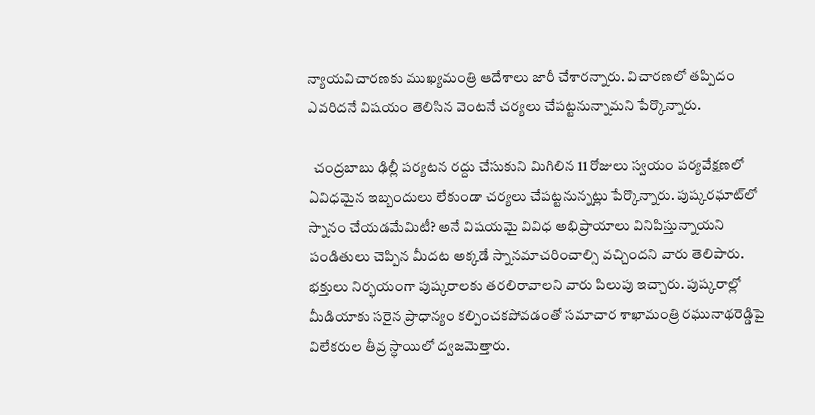న్యాయవిచారణకు ముఖ్యమంత్రి ఆదేశాలు జారీ చేశారన్నారు. విచారణలో తప్పిదం ఎవరిదనే విషయం తెలిసిన వెంటనే చర్యలు చేపట్టనున్నామని పేర్కొన్నారు.

  చంద్రబాబు ఢిల్లీ పర్యటన రద్దు చేసుకుని మిగిలిన 11 రోజులు స్వయం పర్యవేక్షణలో ఏవిధమైన ఇబ్బందులు లేకుండా చర్యలు చేపట్టనున్నట్లు పేర్కొన్నారు. పుష్కరఘాట్‌లో స్నానం చేయడమేమిటీ? అనే విషయమై వివిధ అభిప్రాయాలు వినిపిస్తున్నాయని పండితులు చెప్పిన మీదట అక్కడే స్నానమాచరించాల్సి వచ్చిందని వారు తెలిపారు. భక్తులు నిర్భయంగా పుష్కరాలకు తరలిరావాలని వారు పిలుపు ఇచ్చారు. పుష్కరాల్లో మీడియాకు సరైన ప్రాధాన్యం కల్పించకపోవడంతో సమాచార శాఖామంత్రి రఘునాథరెడ్డిపై విలేకరుల తీవ్ర స్ధాయిలో ద్వజమెత్తారు.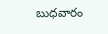బుధవారం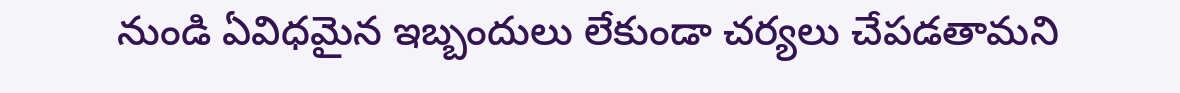నుండి ఏవిధమైన ఇబ్బందులు లేకుండా చర్యలు చేపడతామని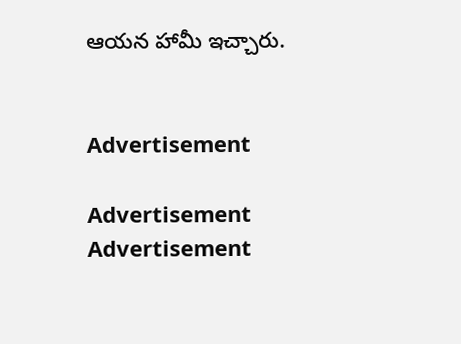ఆయన హామీ ఇచ్చారు.


Advertisement

Advertisement
Advertisement